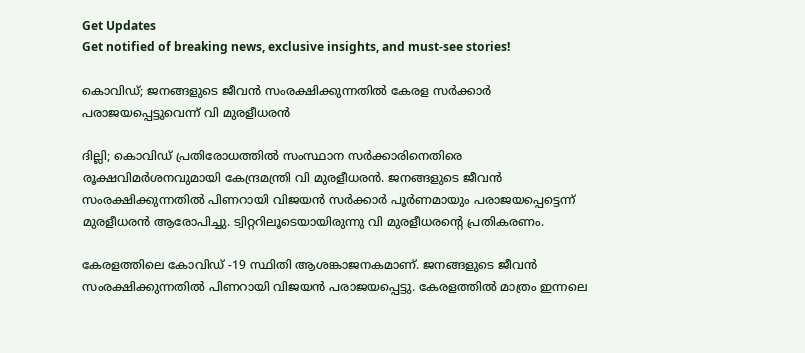Get Updates
Get notified of breaking news, exclusive insights, and must-see stories!

കൊവിഡ്; ജനങ്ങളുടെ ജീവൻ സംരക്ഷിക്കുന്നതിൽ കേരള സർക്കാർ പരാജയപ്പെട്ടുവെന്ന് വി മുരളീധരൻ

ദില്ലി; കൊവിഡ് പ്രതിരോധത്തിൽ സംസ്ഥാന സർക്കാരിനെതിരെ രൂക്ഷവിമർശനവുമായി കേന്ദ്രമന്ത്രി വി മുരളീധരൻ. ജനങ്ങളുടെ ജീവൻ സംരക്ഷിക്കുന്നതിൽ പിണറായി വിജയൻ സർക്കാർ പൂർണമായും പരാജയപ്പെട്ടെന്ന് മുരളീധരൻ ആരോപിച്ചു. ട്വിറ്ററിലൂടെയായിരുന്നു വി മുരളീധരന്റെ പ്രതികരണം.

കേരളത്തിലെ കോവിഡ് -19 സ്ഥിതി ആശങ്കാജനകമാണ്. ജനങ്ങളുടെ ജീവൻ സംരക്ഷിക്കുന്നതിൽ പിണറായി വിജയൻ പരാജയപ്പെട്ടു. കേരളത്തിൽ മാത്രം ഇന്നലെ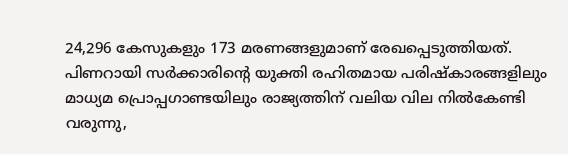24,296 കേസുകളും 173 മരണങ്ങളുമാണ് രേഖപ്പെടുത്തിയത്. പിണറായി സർക്കാരിന്റെ യുക്തി രഹിതമായ പരിഷ്കാരങ്ങളിലും മാധ്യമ പ്രൊപ്പഗാണ്ടയിലും രാജ്യത്തിന് വലിയ വില നിൽകേണ്ടി വരുന്നു,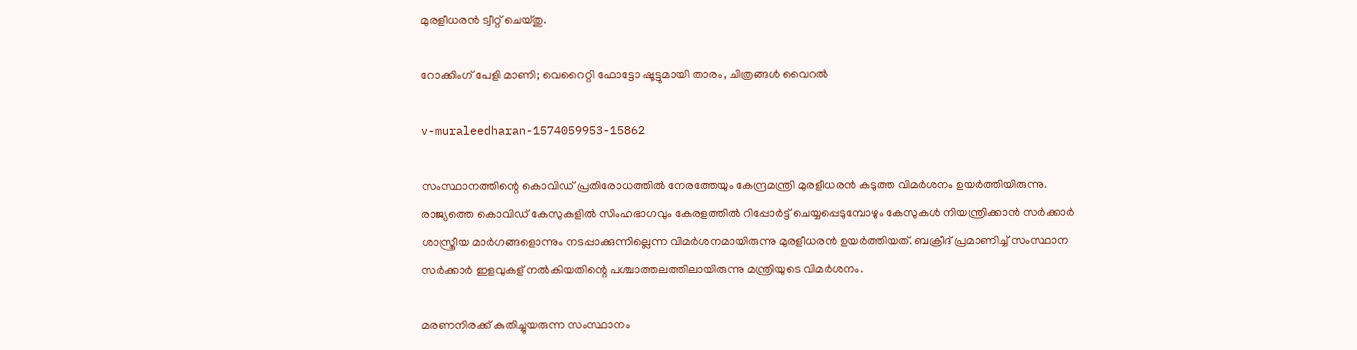മുരളീധരൻ ട്വീറ്റ് ചെയ്തു.

റോക്കിംഗ് പേളി മാണി; വെറൈറ്റി ഫോട്ടോ ഷൂട്ടുമായി താരം, ചിത്രങ്ങള്‍ വൈറല്‍

v-muraleedharan-1574059953-15862

സംസ്ഥാനത്തിന്റെ കൊവിഡ് പ്രതിരോധത്തിൽ നേരത്തേയും കേന്ദ്രമന്ത്രി മുരളീധരൻ കടുത്ത വിമർശനം ഉയർത്തിയിരുന്നു. രാജ്യത്തെ കൊവിഡ് കേസുകളിൽ സിംഹഭാഗവും കേരളത്തിൽ റിപ്പോർട്ട് ചെയ്യപ്പെടുമ്പോഴും കേസുകൾ നിയന്ത്രിക്കാൻ സർക്കാർ ശാസ്ത്രീയ മാർഗങ്ങളൊന്നും നടപ്പാക്കുന്നില്ലെന്ന വിമർശനമായിരുന്നു മുരളീധരൻ ഉയർത്തിയത്. ബക്രീദ് പ്രമാണിച്ച് സംസ്ഥാന സർക്കാർ ഇളവുകള് നൽകിയതിന്റെ പശ്ചാത്തലത്തിലായിരുന്നു മന്ത്രിയുടെ വിമർശനം.

മരണനിരക്ക് കുതിച്ചുയരുന്ന സംസ്ഥാനം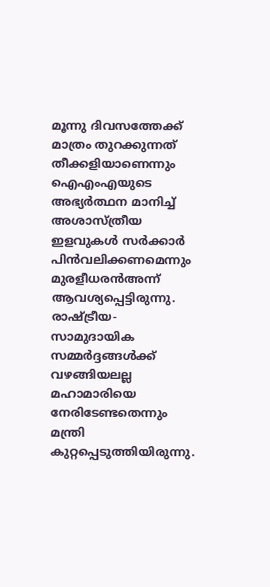മൂന്നു ദിവസത്തേക്ക് മാത്രം തുറക്കുന്നത് തീക്കളിയാണെന്നും ഐഎംഎയുടെ അഭ്യര്‍ത്ഥന മാനിച്ച് അശാസ്ത്രീയ ഇളവുകള്‍ സര്‍ക്കാര്‍ പിന്‍വലിക്കണമെന്നും മുരളീധരന്‍അന്ന് ആവശ്യപ്പെട്ടിരുന്നു. രാഷ്ട്രീയ-സാമുദായിക സമ്മര്‍ദ്ദങ്ങള്‍ക്ക് വഴങ്ങിയലല്ല മഹാമാരിയെ നേരിടേണ്ടതെന്നും മന്ത്രി കുറ്റപ്പെടുത്തിയിരുന്നു.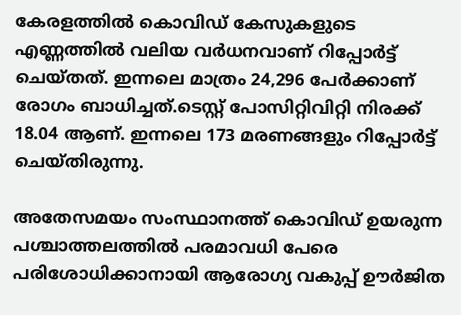കേരളത്തിൽ കൊവിഡ് കേസുകളുടെ എണ്ണത്തിൽ വലിയ വർധനവാണ് റിപ്പോർട്ട് ചെയ്തത്. ഇന്നലെ മാത്രം 24,296 പേര്‍ക്കാണ് രോഗം ബാധിച്ചത്.ടെസ്റ്റ് പോസിറ്റിവിറ്റി നിരക്ക് 18.04 ആണ്. ഇന്നലെ 173 മരണങ്ങളും റിപ്പോർട്ട് ചെയ്തിരുന്നു.

അതേസമയം സംസ്ഥാനത്ത് കൊവിഡ് ഉയരുന്ന പശ്ചാത്തലത്തിൽ പരമാവധി പേരെ പരിശോധിക്കാനായി ആരോഗ്യ വകുപ്പ് ഊര്‍ജിത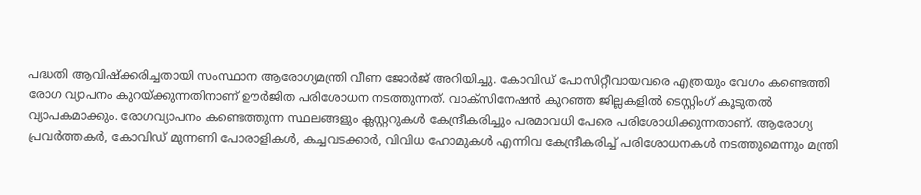പദ്ധതി ആവിഷ്‌ക്കരിച്ചതായി സംസ്ഥാന ആരോഗ്യമന്ത്രി വീണ ജോർജ് അറിയിച്ചു. കോവിഡ് പോസിറ്റീവായവരെ എത്രയും വേഗം കണ്ടെത്തി രോഗ വ്യാപനം കുറയ്ക്കുന്നതിനാണ് ഊര്‍ജിത പരിശോധന നടത്തുന്നത്. വാക്‌സിനേഷന്‍ കുറഞ്ഞ ജില്ലകളില്‍ ടെസ്റ്റിംഗ് കൂടുതല്‍ വ്യാപകമാക്കും. രോഗവ്യാപനം കണ്ടെത്തുന്ന സ്ഥലങ്ങളും ക്ലസ്റ്ററുകള്‍ കേന്ദ്രീകരിച്ചും പരമാവധി പേരെ പരിശോധിക്കുന്നതാണ്. ആരോഗ്യ പ്രവര്‍ത്തകര്‍, കോവിഡ് മുന്നണി പോരാളികള്‍, കച്ചവടക്കാര്‍, വിവിധ ഹോമുകള്‍ എന്നിവ കേന്ദ്രീകരിച്ച് പരിശോധനകള്‍ നടത്തുമെന്നും മന്ത്രി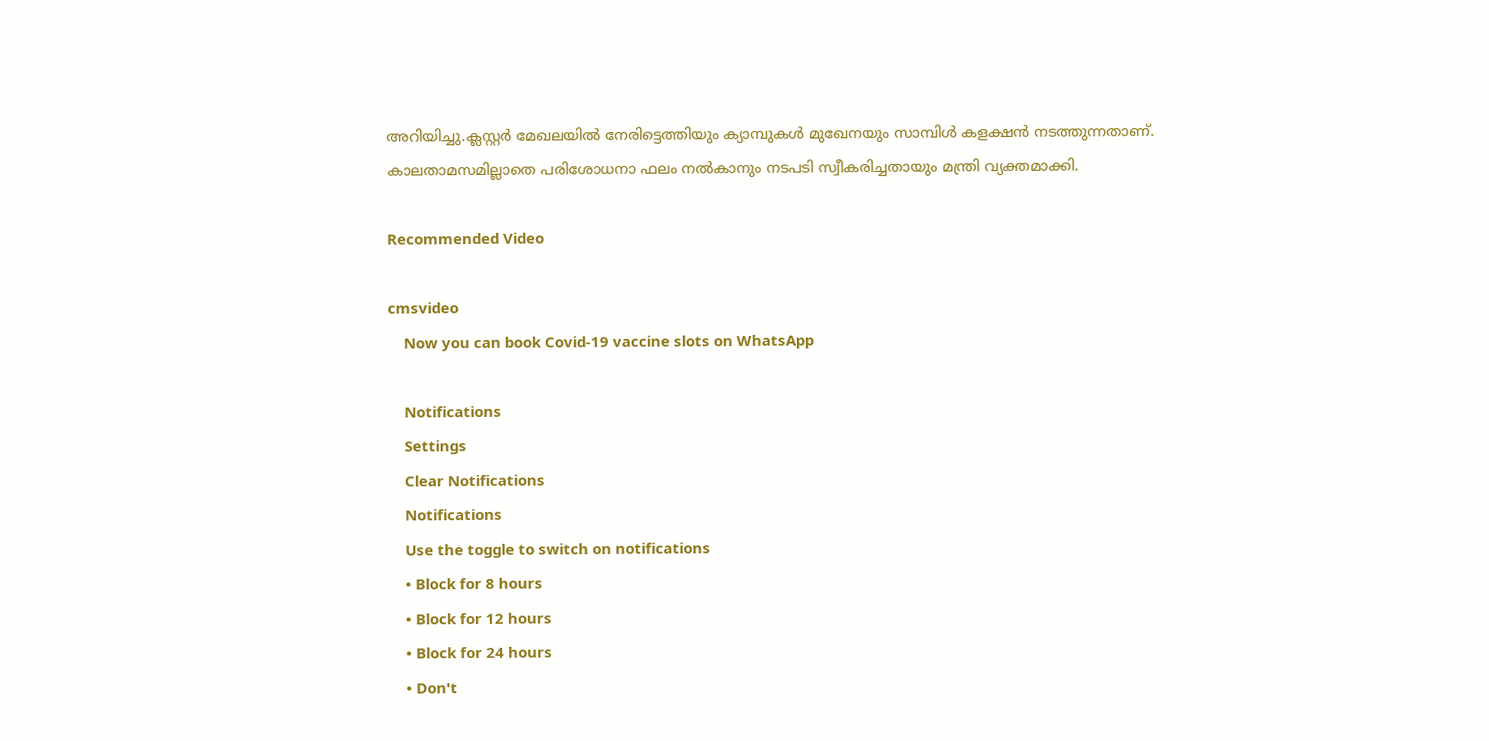അറിയിച്ചു.ക്ലസ്റ്റര്‍ മേഖലയില്‍ നേരിട്ടെത്തിയും ക്യാമ്പുകള്‍ മുഖേനയും സാമ്പിള്‍ കളക്ഷന്‍ നടത്തുന്നതാണ്. കാലതാമസമില്ലാതെ പരിശോധനാ ഫലം നല്‍കാനും നടപടി സ്വീകരിച്ചതായും മന്ത്രി വ്യക്തമാക്കി.

Recommended Video

cmsvideo
    Now you can book Covid-19 vaccine slots on WhatsApp

    Notifications
    Settings
    Clear Notifications
    Notifications
    Use the toggle to switch on notifications
    • Block for 8 hours
    • Block for 12 hours
    • Block for 24 hours
    • Don't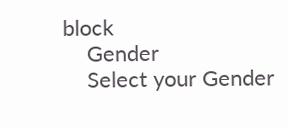block
    Gender
    Select your Gender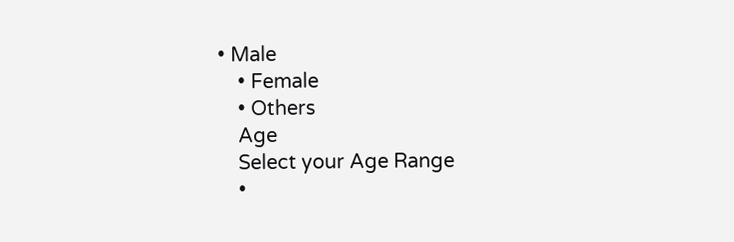• Male
    • Female
    • Others
    Age
    Select your Age Range
    •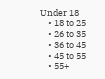Under 18
    • 18 to 25
    • 26 to 35
    • 36 to 45
    • 45 to 55
    • 55+